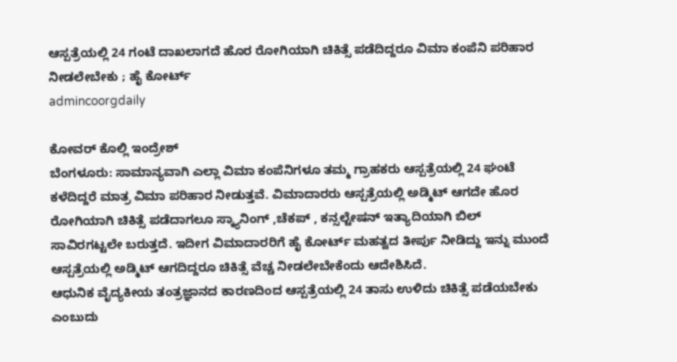ಆಸ್ಪತ್ರೆಯಲ್ಲಿ 24 ಗಂಟೆ ದಾಖಲಾಗದೆ ಹೊರ ರೋಗಿಯಾಗಿ ಚಿಕಿತ್ಸೆ ಪಡೆದಿದ್ದರೂ ವಿಮಾ ಕಂಪೆನಿ ಪರಿಹಾರ ನೀಡಲೇಬೇಕು ; ಹೈ ಕೋರ್ಟ್
admincoorgdaily

ಕೋವರ್ ಕೊಲ್ಲಿ ಇಂದ್ರೇಶ್
ಬೆಂಗಳೂರು: ಸಾಮಾನ್ಯವಾಗಿ ಎಲ್ಲಾ ವಿಮಾ ಕಂಪೆನಿಗಳೂ ತಮ್ಮ ಗ್ರಾಹಕರು ಆಸ್ಪತ್ರೆಯಲ್ಲಿ 24 ಘಂಟೆ ಕಳೆದಿದ್ದರೆ ಮಾತ್ರ ವಿಮಾ ಪರಿಹಾರ ನೀಡುತ್ತವೆ. ವಿಮಾದಾರರು ಆಸ್ಪತ್ರೆಯಲ್ಲಿ ಅಡ್ಮಿಟ್ ಆಗದೇ ಹೊರ ರೋಗಿಯಾಗಿ ಚಿಕಿತ್ಸೆ ಪಡೆದಾಗಲೂ ಸ್ಕ್ಯಾನಿಂಗ್ ,ಚೆಕಪ್ , ಕನ್ಸಲ್ಟೇಷನ್ ಇತ್ಯಾದಿಯಾಗಿ ಬಿಲ್ ಸಾವಿರಗಟ್ಟಲೇ ಬರುತ್ತದೆ. ಇದೀಗ ವಿಮಾದಾರರಿಗೆ ಹೈ ಕೋರ್ಟ್ ಮಹತ್ವದ ತೀರ್ಪು ನೀಡಿದ್ದು ಇನ್ನು ಮುಂದೆ ಆಸ್ಪತ್ರೆಯಲ್ಲಿ ಅಡ್ಮಿಟ್ ಆಗದಿದ್ದರೂ ಚಿಕಿತ್ಸೆ ವೆಚ್ಚ ನೀಡಲೇಬೇಕೆಂದು ಆದೇಶಿಸಿದೆ.
ಆಧುನಿಕ ವೈದ್ಯಕೀಯ ತಂತ್ರಜ್ಞಾನದ ಕಾರಣದಿಂದ ಆಸ್ಪತ್ರೆಯಲ್ಲಿ 24 ತಾಸು ಉಳಿದು ಚಿಕಿತ್ಸೆ ಪಡೆಯಬೇಕು ಎಂಬುದು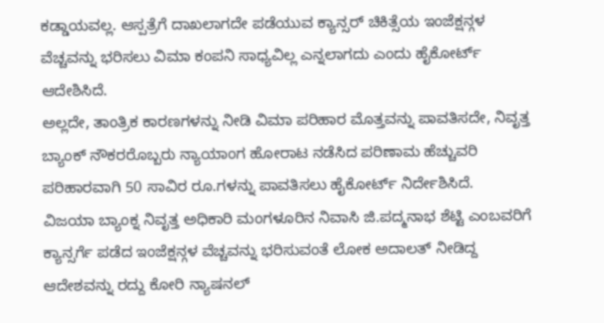ಕಡ್ಡಾಯವಲ್ಲ. ಆಸ್ಪತ್ರೆಗೆ ದಾಖಲಾಗದೇ ಪಡೆಯುವ ಕ್ಯಾನ್ಸರ್ ಚಿಕಿತ್ಸೆಯ ಇಂಜೆಕ್ಷನ್ಗಳ ವೆಚ್ಚವನ್ನು ಭರಿಸಲು ವಿಮಾ ಕಂಪನಿ ಸಾಧ್ಯವಿಲ್ಲ ಎನ್ನಲಾಗದು ಎಂದು ಹೈಕೋರ್ಟ್ ಆದೇಶಿಸಿದೆ.
ಅಲ್ಲದೇ, ತಾಂತ್ರಿಕ ಕಾರಣಗಳನ್ನು ನೀಡಿ ವಿಮಾ ಪರಿಹಾರ ಮೊತ್ತವನ್ನು ಪಾವತಿಸದೇ, ನಿವೃತ್ತ ಬ್ಯಾಂಕ್ ನೌಕರರೊಬ್ಬರು ನ್ಯಾಯಾಂಗ ಹೋರಾಟ ನಡೆಸಿದ ಪರಿಣಾಮ ಹೆಚ್ಚುವರಿ ಪರಿಹಾರವಾಗಿ 50 ಸಾವಿರ ರೂ.ಗಳನ್ನು ಪಾವತಿಸಲು ಹೈಕೋರ್ಟ್ ನಿರ್ದೇಶಿಸಿದೆ.
ವಿಜಯಾ ಬ್ಯಾಂಕ್ನ ನಿವೃತ್ತ ಅಧಿಕಾರಿ ಮಂಗಳೂರಿನ ನಿವಾಸಿ ಜಿ.ಪದ್ಮನಾಭ ಶೆಟ್ಟಿ ಎಂಬವರಿಗೆ ಕ್ಯಾನ್ಸರ್ಗೆ ಪಡೆದ ಇಂಜೆಕ್ಷನ್ಗಳ ವೆಚ್ಚವನ್ನು ಭರಿಸುವಂತೆ ಲೋಕ ಅದಾಲತ್ ನೀಡಿದ್ದ ಆದೇಶವನ್ನು ರದ್ದು ಕೋರಿ ನ್ಯಾಷನಲ್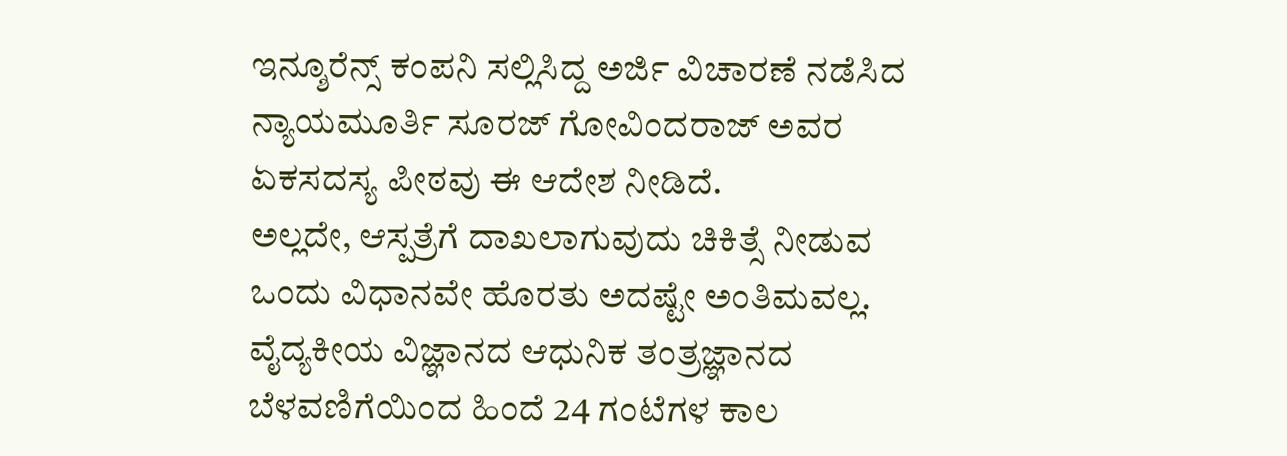ಇನ್ಶೂರೆನ್ಸ್ ಕಂಪನಿ ಸಲ್ಲಿಸಿದ್ದ ಅರ್ಜಿ ವಿಚಾರಣೆ ನಡೆಸಿದ ನ್ಯಾಯಮೂರ್ತಿ ಸೂರಜ್ ಗೋವಿಂದರಾಜ್ ಅವರ ಏಕಸದಸ್ಯ ಪೀಠವು ಈ ಆದೇಶ ನೀಡಿದೆ.
ಅಲ್ಲದೇ, ಆಸ್ಪತ್ರೆಗೆ ದಾಖಲಾಗುವುದು ಚಿಕಿತ್ಸೆ ನೀಡುವ ಒಂದು ವಿಧಾನವೇ ಹೊರತು ಅದಷ್ಟೇ ಅಂತಿಮವಲ್ಲ. ವೈದ್ಯಕೀಯ ವಿಜ್ಞಾನದ ಆಧುನಿಕ ತಂತ್ರಜ್ಞಾನದ ಬೆಳವಣಿಗೆಯಿಂದ ಹಿಂದೆ 24 ಗಂಟೆಗಳ ಕಾಲ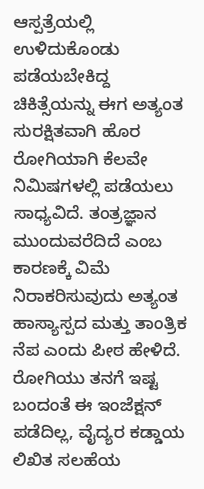ಆಸ್ಪತ್ರೆಯಲ್ಲಿ ಉಳಿದುಕೊಂಡು ಪಡೆಯಬೇಕಿದ್ದ ಚಿಕಿತ್ಸೆಯನ್ನು ಈಗ ಅತ್ಯಂತ ಸುರಕ್ಷಿತವಾಗಿ ಹೊರ ರೋಗಿಯಾಗಿ ಕೆಲವೇ ನಿಮಿಷಗಳಲ್ಲಿ ಪಡೆಯಲು ಸಾಧ್ಯವಿದೆ. ತಂತ್ರಜ್ಞಾನ ಮುಂದುವರೆದಿದೆ ಎಂಬ ಕಾರಣಕ್ಕೆ ವಿಮೆ ನಿರಾಕರಿಸುವುದು ಅತ್ಯಂತ ಹಾಸ್ಯಾಸ್ಪದ ಮತ್ತು ತಾಂತ್ರಿಕ ನೆಪ ಎಂದು ಪೀಠ ಹೇಳಿದೆ.
ರೋಗಿಯು ತನಗೆ ಇಷ್ಟ ಬಂದಂತೆ ಈ ಇಂಜೆಕ್ಷನ್ ಪಡೆದಿಲ್ಲ, ವೈದ್ಯರ ಕಡ್ಡಾಯ ಲಿಖಿತ ಸಲಹೆಯ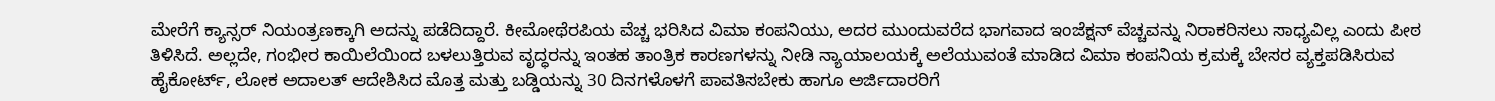ಮೇರೆಗೆ ಕ್ಯಾನ್ಸರ್ ನಿಯಂತ್ರಣಕ್ಕಾಗಿ ಅದನ್ನು ಪಡೆದಿದ್ದಾರೆ. ಕೀಮೋಥೆರಪಿಯ ವೆಚ್ಚ ಭರಿಸಿದ ವಿಮಾ ಕಂಪನಿಯು, ಅದರ ಮುಂದುವರೆದ ಭಾಗವಾದ ಇಂಜೆಕ್ಷನ್ ವೆಚ್ಚವನ್ನು ನಿರಾಕರಿಸಲು ಸಾಧ್ಯವಿಲ್ಲ ಎಂದು ಪೀಠ ತಿಳಿಸಿದೆ. ಅಲ್ಲದೇ, ಗಂಭೀರ ಕಾಯಿಲೆಯಿಂದ ಬಳಲುತ್ತಿರುವ ವೃದ್ಧರನ್ನು ಇಂತಹ ತಾಂತ್ರಿಕ ಕಾರಣಗಳನ್ನು ನೀಡಿ ನ್ಯಾಯಾಲಯಕ್ಕೆ ಅಲೆಯುವಂತೆ ಮಾಡಿದ ವಿಮಾ ಕಂಪನಿಯ ಕ್ರಮಕ್ಕೆ ಬೇಸರ ವ್ಯಕ್ತಪಡಿಸಿರುವ ಹೈಕೋರ್ಟ್, ಲೋಕ ಅದಾಲತ್ ಆದೇಶಿಸಿದ ಮೊತ್ತ ಮತ್ತು ಬಡ್ಡಿಯನ್ನು 30 ದಿನಗಳೊಳಗೆ ಪಾವತಿಸಬೇಕು ಹಾಗೂ ಅರ್ಜಿದಾರರಿಗೆ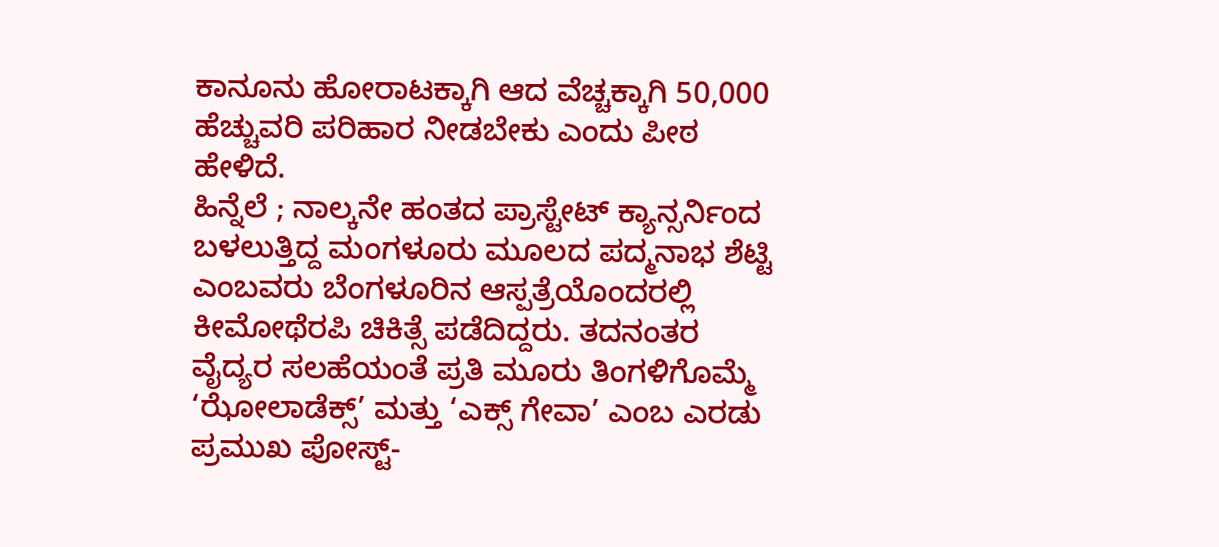ಕಾನೂನು ಹೋರಾಟಕ್ಕಾಗಿ ಆದ ವೆಚ್ಚಕ್ಕಾಗಿ 50,000 ಹೆಚ್ಚುವರಿ ಪರಿಹಾರ ನೀಡಬೇಕು ಎಂದು ಪೀಠ ಹೇಳಿದೆ.
ಹಿನ್ನೆಲೆ ; ನಾಲ್ಕನೇ ಹಂತದ ಪ್ರಾಸ್ಟೇಟ್ ಕ್ಯಾನ್ಸರ್ನಿಂದ ಬಳಲುತ್ತಿದ್ದ ಮಂಗಳೂರು ಮೂಲದ ಪದ್ಮನಾಭ ಶೆಟ್ಟಿ ಎಂಬವರು ಬೆಂಗಳೂರಿನ ಆಸ್ಪತ್ರೆಯೊಂದರಲ್ಲಿ ಕೀಮೋಥೆರಪಿ ಚಿಕಿತ್ಸೆ ಪಡೆದಿದ್ದರು. ತದನಂತರ ವೈದ್ಯರ ಸಲಹೆಯಂತೆ ಪ್ರತಿ ಮೂರು ತಿಂಗಳಿಗೊಮ್ಮೆ ‘ಝೋಲಾಡೆಕ್ಸ್’ ಮತ್ತು ‘ಎಕ್ಸ್ ಗೇವಾ’ ಎಂಬ ಎರಡು ಪ್ರಮುಖ ಪೋಸ್ಟ್-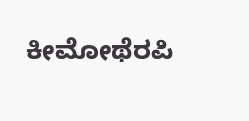ಕೀಮೋಥೆರಪಿ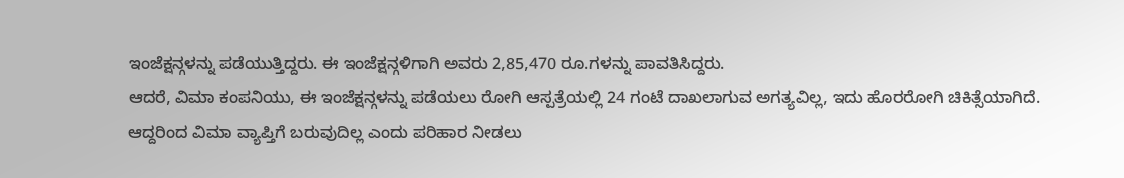ಇಂಜೆಕ್ಷನ್ಗಳನ್ನು ಪಡೆಯುತ್ತಿದ್ದರು. ಈ ಇಂಜೆಕ್ಷನ್ಗಳಿಗಾಗಿ ಅವರು 2,85,470 ರೂ.ಗಳನ್ನು ಪಾವತಿಸಿದ್ದರು.
ಆದರೆ, ವಿಮಾ ಕಂಪನಿಯು, ಈ ಇಂಜೆಕ್ಷನ್ಗಳನ್ನು ಪಡೆಯಲು ರೋಗಿ ಆಸ್ಪತ್ರೆಯಲ್ಲಿ 24 ಗಂಟೆ ದಾಖಲಾಗುವ ಅಗತ್ಯವಿಲ್ಲ, ಇದು ಹೊರರೋಗಿ ಚಿಕಿತ್ಸೆಯಾಗಿದೆ. ಆದ್ದರಿಂದ ವಿಮಾ ವ್ಯಾಪ್ತಿಗೆ ಬರುವುದಿಲ್ಲ ಎಂದು ಪರಿಹಾರ ನೀಡಲು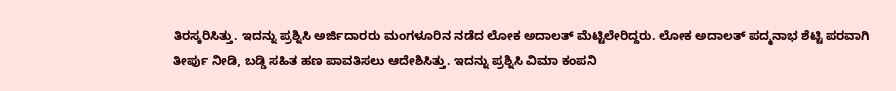ತಿರಸ್ಕರಿಸಿತ್ತು. ಇದನ್ನು ಪ್ರಶ್ನಿಸಿ ಅರ್ಜಿದಾರರು ಮಂಗಳೂರಿನ ನಡೆದ ಲೋಕ ಅದಾಲತ್ ಮೆಟ್ಟಿಲೇರಿದ್ದರು. ಲೋಕ ಅದಾಲತ್ ಪದ್ಮನಾಭ ಶೆಟ್ಟಿ ಪರವಾಗಿ ತೀರ್ಪು ನೀಡಿ, ಬಡ್ಡಿ ಸಹಿತ ಹಣ ಪಾವತಿಸಲು ಆದೇಶಿಸಿತ್ತು. ಇದನ್ನು ಪ್ರಶ್ನಿಸಿ ವಿಮಾ ಕಂಪನಿ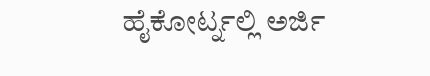ಹೈಕೋರ್ಟ್ನಲ್ಲಿ ಅರ್ಜಿ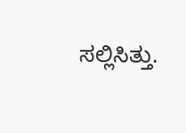ಸಲ್ಲಿಸಿತ್ತು.